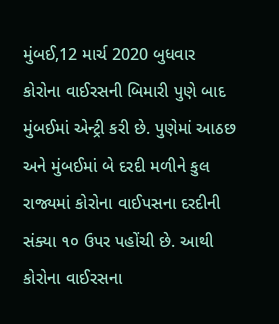મુંબઈ,12 માર્ચ 2020 બુધવાર
કોરોના વાઈરસની બિમારી પુણે બાદ મુંબઈમાં એન્ટ્રી કરી છે. પુણેમાં આઠછ અને મુંબઈમાં બે દરદી મળીને કુલ રાજ્યમાં કોરોના વાઈપસના દરદીની સંક્યા ૧૦ ઉપર પહોંચી છે. આથી કોરોના વાઈરસના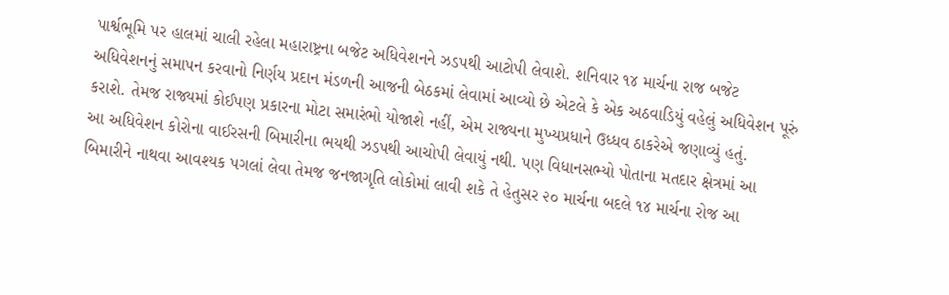પાર્શ્વભૂમિ પર હાલમાં ચાલી રહેલા મહારાષ્ટ્રના બજેટ અધિવેશનને ઝડપથી આટોપી લેવાશે. શનિવાર ૧૪ માર્ચના રાજ બજેટ અધિવેશનનું સમાપન કરવાનો નિર્ણય પ્રદાન મંડળની આજની બેઠકમાં લેવામાં આવ્યો છે એટલે કે એક અઠવાડિયું વહેલું અધિવેશન પૂરું કરાશે. તેમજ રાજ્યમાં કોઈપણ પ્રકારના મોટા સમારંભો યોજાશે નહીં, એમ રાજ્યના મુખ્યપ્રધાને ઉધ્ધવ ઠાકરેએ જણાવ્યું હતું.
આ અધિવેશન કોરોના વાઈરસની બિમારીના ભયથી ઝડપથી આચોપી લેવાયું નથી. પણ વિધાનસભ્યો પોતાના મતદાર ક્ષેત્રમાં આ બિમારીને નાથવા આવશ્યક પગલાં લેવા તેમજ જનજાગૃતિ લોકોમાં લાવી શકે તે હેતુસર ૨૦ માર્ચના બદલે ૧૪ માર્ચના રોજ આ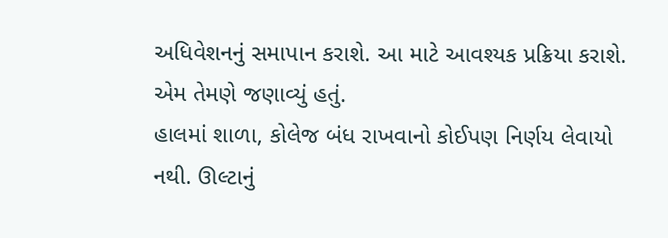અધિવેશનનું સમાપાન કરાશે. આ માટે આવશ્યક પ્રક્રિયા કરાશે. એમ તેમણે જણાવ્યું હતું.
હાલમાં શાળા, કોલેજ બંધ રાખવાનો કોઈપણ નિર્ણય લેવાયો નથી. ઊલ્ટાનું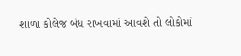શાળા કોલેજ બંધ રાખવામાં આવશે તો લોકોમાં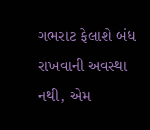ગભરાટ ફેલાશે બંધ રાખવાની અવસ્થા નથી, એમ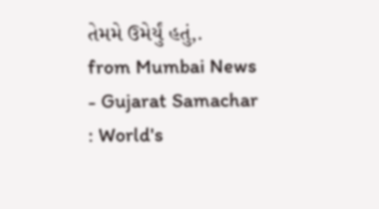તેમમે ઉમેર્યું હતું,.
from Mumbai News - Gujarat Samachar : World's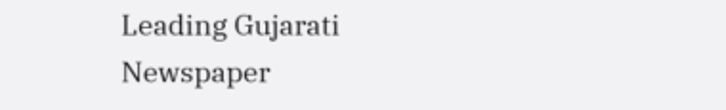Leading Gujarati Newspaper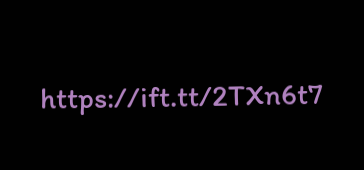https://ift.tt/2TXn6t7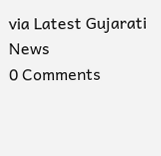via Latest Gujarati News
0 Comments